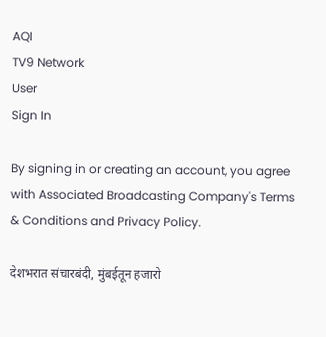AQI
TV9 Network
User
Sign In

By signing in or creating an account, you agree with Associated Broadcasting Company's Terms & Conditions and Privacy Policy.

देशभरात संचारबंदी, मुंबईतून हजारो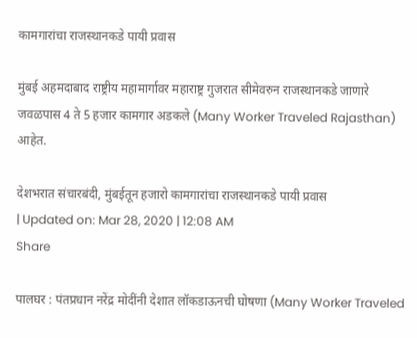कामगारांचा राजस्थानकडे पायी प्रवास

मुंबई अहमदाबाद राष्ट्रीय महामार्गावर महाराष्ट्र गुजरात सीमेवरुन राजस्थानकडे जाणारे जवळपास 4 ते 5 हजार कामगार अडकले (Many Worker Traveled Rajasthan) आहेत.

देशभरात संचारबंदी, मुंबईतून हजारो कामगारांचा राजस्थानकडे पायी प्रवास
| Updated on: Mar 28, 2020 | 12:08 AM
Share

पालघर : पंतप्रधान नरेंद्र मोदींनी देशात लॉकडाऊनची घोषणा (Many Worker Traveled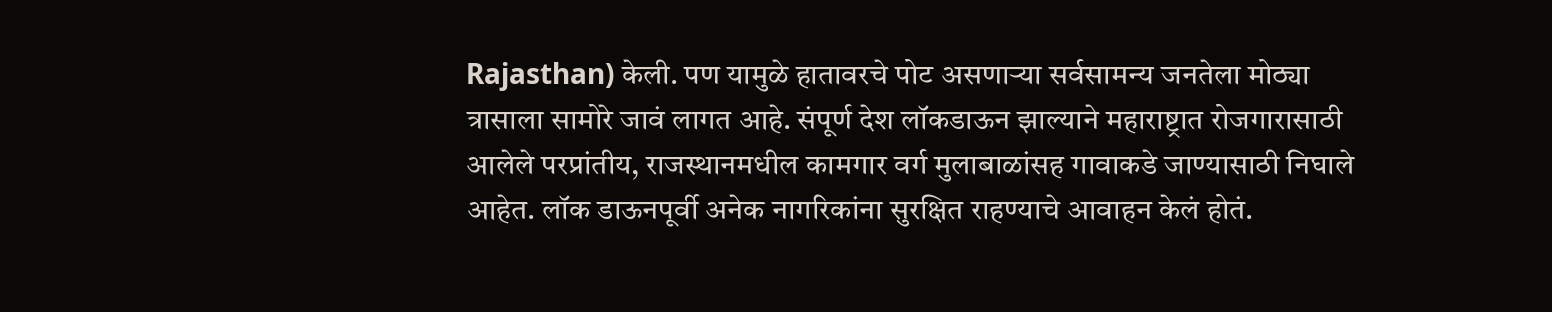Rajasthan) केली. पण यामुळे हातावरचे पोट असणाऱ्या सर्वसामन्य जनतेला मोठ्या त्रासाला सामोरे जावं लागत आहे. संपूर्ण देश लॉकडाऊन झाल्याने महाराष्ट्रात रोजगारासाठी आलेले परप्रांतीय, राजस्थानमधील कामगार वर्ग मुलाबाळांसह गावाकडे जाण्यासाठी निघाले आहेत. लॉक डाऊनपूर्वी अनेक नागरिकांना सुरक्षित राहण्याचे आवाहन केलं होतं.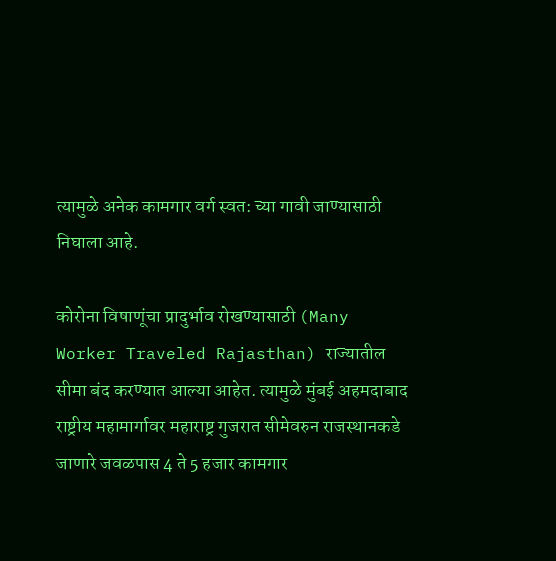त्यामुळे अनेक कामगार वर्ग स्वत: च्या गावी जाण्यासाठी निघाला आहे.

कोरोना विषाणूंचा प्रादुर्भाव रोखण्यासाठी (Many Worker Traveled Rajasthan) राज्यातील सीमा बंद करण्यात आल्या आहेत. त्यामुळे मुंबई अहमदाबाद राष्ट्रीय महामार्गावर महाराष्ट्र गुजरात सीमेवरुन राजस्थानकडे जाणारे जवळपास 4 ते 5 हजार कामगार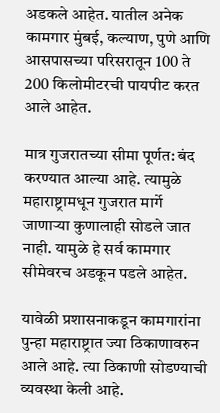अडकले आहेत. यातील अनेक कामगार मुंबई, कल्याण, पुणे आणि आसपासच्या परिसरातून 100 ते 200 किलोमीटरची पायपीट करत आले आहेत.

मात्र गुजरातच्या सीमा पूर्णत: बंद करण्यात आल्या आहे. त्यामुळे महाराष्ट्रामधून गुजरात मार्गे जाणाऱ्या कुणालाही सोडले जात नाही. यामुळे हे सर्व कामगार सीमेवरच अडकून पडले आहेत.

यावेळी प्रशासनाकडून कामगारांना पुन्हा महाराष्ट्रात ज्या ठिकाणावरुन आले आहे. त्या ठिकाणी सोडण्याची व्यवस्था केली आहे.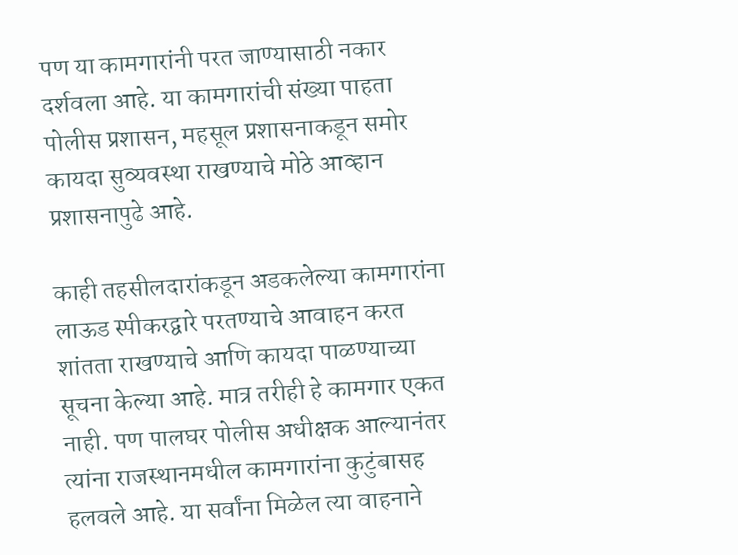पण या कामगारांनी परत जाण्यासाठी नकार दर्शवला आहे. या कामगारांची संख्या पाहता पोलीस प्रशासन, महसूल प्रशासनाकडून समोर कायदा सुव्यवस्था राखण्याचे मोठे आव्हान प्रशासनापुढे आहे.

काही तहसीलदारांकडून अडकलेल्या कामगारांना लाऊड स्पीकरद्वारे परतण्याचे आवाहन करत शांतता राखण्याचे आणि कायदा पाळण्याच्या सूचना केल्या आहे. मात्र तरीही हे कामगार एकत नाही. पण पालघर पोलीस अधीक्षक आल्यानंतर त्यांना राजस्थानमधील कामगारांना कुटुंबासह हलवले आहे. या सर्वांना मिळेल त्या वाहनाने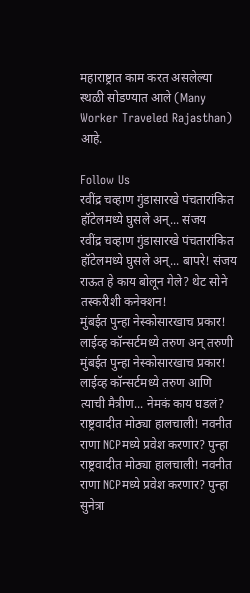महाराष्ट्रात काम करत असलेल्या स्थळी सोडण्यात आले (Many Worker Traveled Rajasthan) आहे.

Follow Us
रवींद्र चव्हाण गुंडासारखे पंचतारांकित हॉटेलमध्ये घुसले अन्... संजय
रवींद्र चव्हाण गुंडासारखे पंचतारांकित हॉटेलमध्ये घुसले अन्... बापरे! संजय राऊत हे काय बोलून गेले? थेट सोने तस्करीशी कनेक्शन!
मुंबईत पुन्हा नेस्कोसारखाच प्रकार! लाईव्ह कॉन्सर्टमध्ये तरुण अन् तरुणी
मुंबईत पुन्हा नेस्कोसारखाच प्रकार! लाईव्ह कॉन्सर्टमध्ये तरुण आणि त्याची मैत्रीण... नेमकं काय घडलं?
राष्ट्रवादीत मोठ्या हालचाली! नवनीत राणा NCPमध्ये प्रवेश करणार? पुन्हा
राष्ट्रवादीत मोठ्या हालचाली! नवनीत राणा NCPमध्ये प्रवेश करणार? पुन्हा सुनेत्रा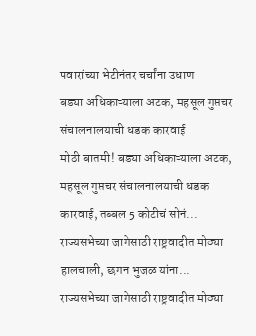पवारांच्या भेटीनंतर चर्चांना उधाण
बड्या अधिकाऱ्याला अटक, महसूल गुप्तचर संचालनालयाची धडक कारवाई
मोठी बातमी! बड्या अधिकाऱ्याला अटक, महसूल गुप्तचर संचालनालयाची धडक कारवाई, तब्बल 5 कोटीचं सोनं...
राज्यसभेच्या जागेसाठी राष्ट्रवादीत मोठ्या हालचाली, छगन भुजळ यांना...
राज्यसभेच्या जागेसाठी राष्ट्रवादीत मोठ्या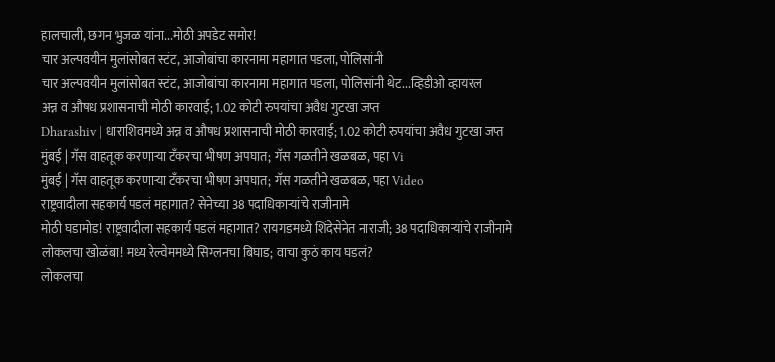हालचाली, छगन भुजळ यांना...मोठी अपडेट समोर!
चार अल्पवयीन मुलांसोबत स्टंट, आजोबांचा कारनामा महागात पडला, पोलिसांनी
चार अल्पवयीन मुलांसोबत स्टंट, आजोबांचा कारनामा महागात पडला, पोलिसांनी थेट...व्हिडीओ व्हायरल
अन्न व औषध प्रशासनाची मोठी कारवाई; 1.02 कोटी रुपयांचा अवैध गुटखा जप्त
Dharashiv | धाराशिवमध्ये अन्न व औषध प्रशासनाची मोठी कारवाई; 1.02 कोटी रुपयांचा अवैध गुटखा जप्त
मुंबई | गॅस वाहतूक करणाऱ्या टँकरचा भीषण अपघात; गॅस गळतीने खळबळ, पहा Vi
मुंबई | गॅस वाहतूक करणाऱ्या टँकरचा भीषण अपघात; गॅस गळतीने खळबळ, पहा Video
राष्ट्रवादीला सहकार्य पडलं महागात? सेनेच्या 38 पदाधिकाऱ्यांचे राजीनामे
मोठी घडामोड! राष्ट्रवादीला सहकार्य पडलं महागात? रायगडमध्ये शिंदेसेनेत नाराजी; 38 पदाधिकाऱ्यांचे राजीनामे
लोकलचा खोळंबा! मध्य रेल्वेममध्ये सिग्लनचा बिघाड; वाचा कुठं काय घडलं?
लोकलचा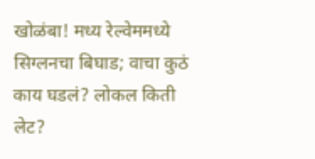खोळंबा! मध्य रेल्वेममध्ये सिग्लनचा बिघाड; वाचा कुठं काय घडलं? लोकल किती लेट?